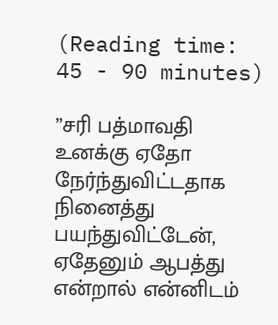(Reading time: 45 - 90 minutes)

”சரி பத்மாவதி உனக்கு ஏதோ நேர்ந்துவிட்டதாக நினைத்து பயந்துவிட்டேன், ஏதேனும் ஆபத்து என்றால் என்னிடம்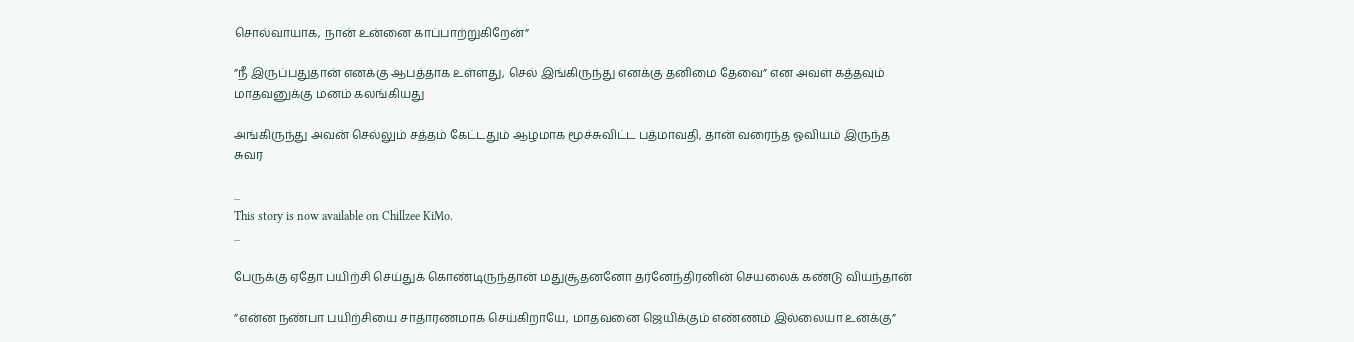சொல்வாயாக, நான் உன்னை காப்பாற்றுகிறேன்”

”நீ இருப்பதுதான் எனக்கு ஆபத்தாக உள்ளது, செல் இங்கிருந்து எனக்கு தனிமை தேவை” என அவள் கத்தவும் மாதவனுக்கு மனம் கலங்கியது

அங்கிருந்து அவன் செல்லும் சத்தம் கேட்டதும் ஆழமாக மூச்சுவிட்ட பத்மாவதி, தான் வரைந்த ஓவியம் இருந்த சுவர

...
This story is now available on Chillzee KiMo.
...

பேருக்கு ஏதோ பயிற்சி செய்துக் கொண்டிருந்தான் மதுசூதனனோ தர்னேந்திரனின் செயலைக் கண்டு வியந்தான்

”என்ன நண்பா பயிற்சியை சாதாரணமாக செய்கிறாயே, மாதவனை ஜெயிக்கும் எண்ணம் இல்லையா உனக்கு”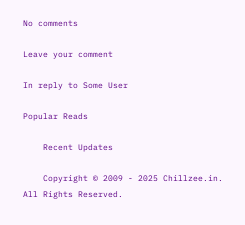No comments

Leave your comment

In reply to Some User

Popular Reads

    Recent Updates

    Copyright © 2009 - 2025 Chillzee.in. All Rights Reserved.